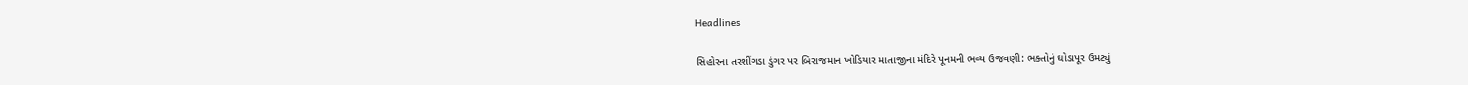Headlines

સિહોરના તરશીંગડા ડુંગર પર બિરાજમાન ખોડિયાર માતાજીના મંદિરે પૂનમની ભવ્ય ઉજવણી: ભક્તોનું ઘોડાપૂર ઉમટ્યું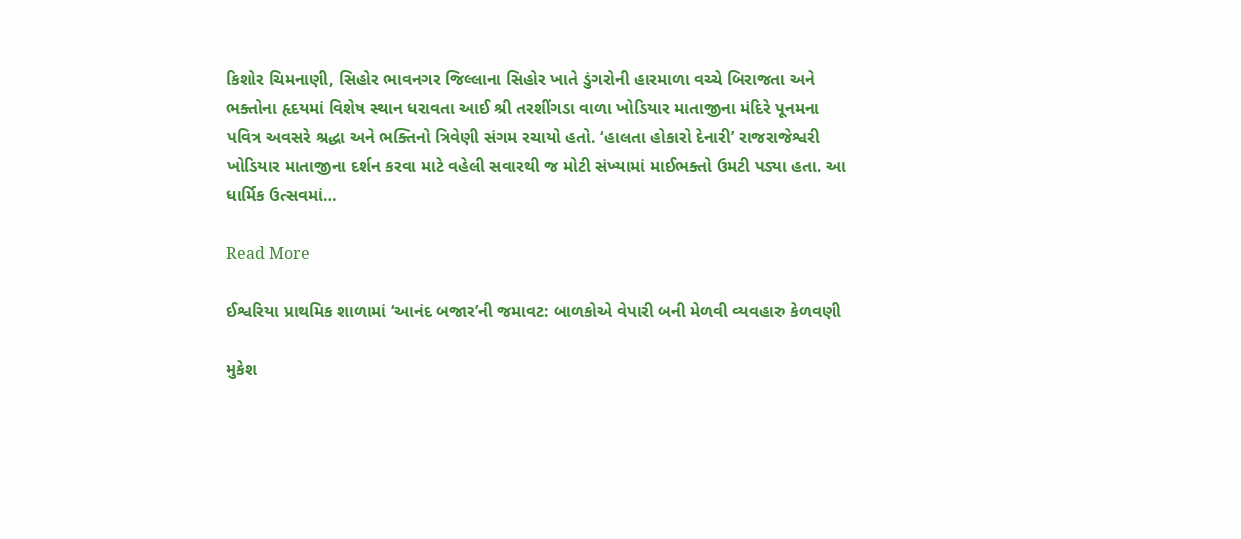કિશોર ચિમનાણી, સિહોર ભાવનગર જિલ્લાના સિહોર ખાતે ડુંગરોની હારમાળા વચ્ચે બિરાજતા અને ભક્તોના હૃદયમાં વિશેષ સ્થાન ધરાવતા આઈ શ્રી તરશીંગડા વાળા ખોડિયાર માતાજીના મંદિરે પૂનમના પવિત્ર અવસરે શ્રદ્ધા અને ભક્તિનો ત્રિવેણી સંગમ રચાયો હતો. ‘હાલતા હોકારો દેનારી’ રાજરાજેશ્વરી ખોડિયાર માતાજીના દર્શન કરવા માટે વહેલી સવારથી જ મોટી સંખ્યામાં માઈભક્તો ઉમટી પડ્યા હતા. આ ધાર્મિક ઉત્સવમાં…

Read More

ઈશ્વરિયા પ્રાથમિક શાળામાં ‘આનંદ બજાર’ની જમાવટ: બાળકોએ વેપારી બની મેળવી વ્યવહારુ કેળવણી

મુકેશ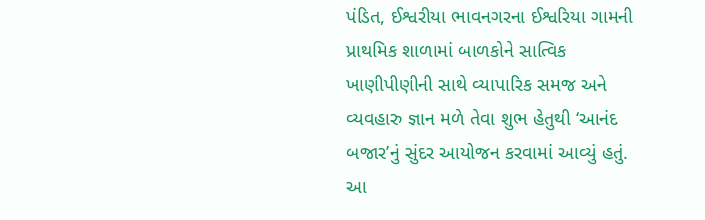પંડિત, ઈશ્વરીયા ભાવનગરના ઈશ્વરિયા ગામની પ્રાથમિક શાળામાં બાળકોને સાત્વિક ખાણીપીણીની સાથે વ્યાપારિક સમજ અને વ્યવહારુ જ્ઞાન મળે તેવા શુભ હેતુથી ‘આનંદ બજાર’નું સુંદર આયોજન કરવામાં આવ્યું હતું. આ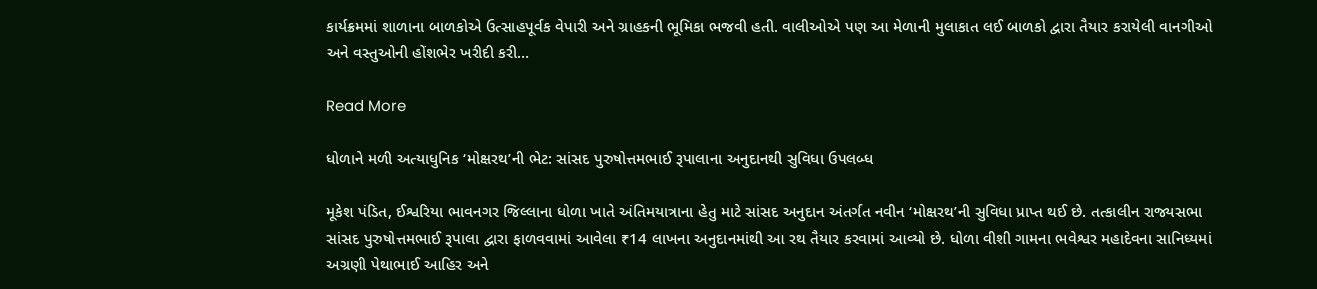કાર્યક્રમમાં શાળાના બાળકોએ ઉત્સાહપૂર્વક વેપારી અને ગ્રાહકની ભૂમિકા ભજવી હતી. વાલીઓએ પણ આ મેળાની મુલાકાત લઈ બાળકો દ્વારા તૈયાર કરાયેલી વાનગીઓ અને વસ્તુઓની હોંશભેર ખરીદી કરી…

Read More

ધોળાને મળી અત્યાધુનિક ‘મોક્ષરથ’ની ભેટ: સાંસદ પુરુષોત્તમભાઈ રૂપાલાના અનુદાનથી સુવિધા ઉપલબ્ધ

મૂકેશ પંડિત, ઈશ્વરિયા ભાવનગર જિલ્લાના ધોળા ખાતે અંતિમયાત્રાના હેતુ માટે સાંસદ અનુદાન અંતર્ગત નવીન ‘મોક્ષરથ’ની સુવિધા પ્રાપ્ત થઈ છે. તત્કાલીન રાજ્યસભા સાંસદ પુરુષોત્તમભાઈ રૂપાલા દ્વારા ફાળવવામાં આવેલા ₹14 લાખના અનુદાનમાંથી આ રથ તૈયાર કરવામાં આવ્યો છે. ધોળા વીશી ગામના ભવેશ્વર મહાદેવના સાનિધ્યમાં અગ્રણી પેથાભાઈ આહિર અને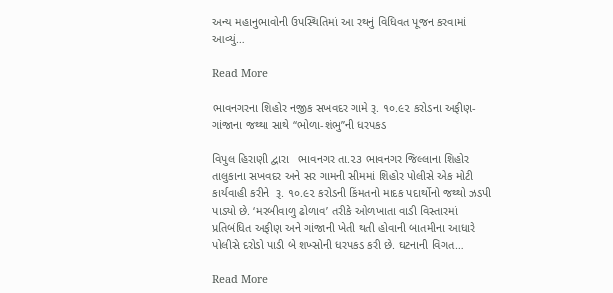અન્ય મહાનુભાવોની ઉપસ્થિતિમાં આ રથનું વિધિવત પૂજન કરવામાં આવ્યું…

Read More

ભાવનગરના શિહોર નજીક સખવદર ગામે રૂ. ૧૦.૯૨ કરોડના અફીણ-ગાંજાના જથ્થા સાથે “ભોળા-શંભુ”ની ધરપકડ

વિપુલ હિરાણી દ્વારા   ભાવનગર તા.૨૩ ભાવનગર જિલ્લાના શિહોર તાલુકાના સખવદર અને સર ગામની સીમમાં શિહોર પોલીસે એક મોટી કાર્યવાહી કરીને  રૂ. ૧૦.૯૨ કરોડની કિંમતનો માદક પદાર્થોનો જથ્થો ઝડપી પાડ્યો છે. ‘મરબીવાળુ ઢોળાવ’ તરીકે ઓળખાતા વાડી વિસ્તારમાં પ્રતિબંધિત અફીણ અને ગાંજાની ખેતી થતી હોવાની બાતમીના આધારે પોલીસે દરોડો પાડી બે શખ્સોની ધરપકડ કરી છે. ઘટનાની વિગત…

Read More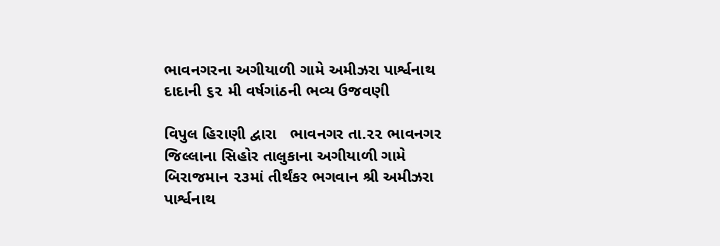ભાવનગરના અગીયાળી ગામે અમીઝરા પાર્શ્વનાથ દાદાની ૬૨ મી વર્ષગાંઠની ભવ્ય ઉજવણી

વિપુલ હિરાણી દ્વારા   ભાવનગર તા.૨૨ ભાવનગર જિલ્લાના સિહોર તાલુકાના અગીયાળી ગામે બિરાજમાન ૨૩માં તીર્થંકર ભગવાન શ્રી અમીઝરા પાર્શ્વનાથ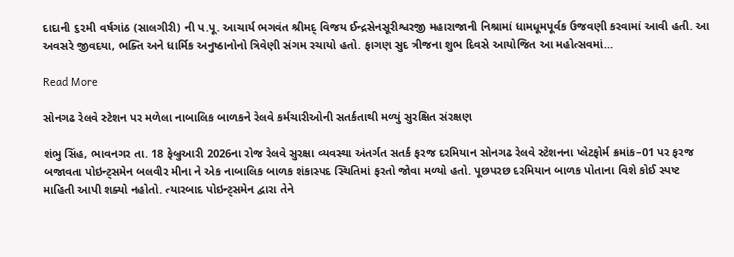દાદાની ૬૨મી વર્ષગાંઠ (સાલગીરી) ની પ.પૂ. આચાર્ય ભગવંત શ્રીમદ્ વિજય ઈન્દ્રસેનસૂરીશ્વરજી મહારાજાની નિશ્રામાં ધામધૂમપૂર્વક ઉજવણી કરવામાં આવી હતી. આ અવસરે જીવદયા, ભક્તિ અને ધાર્મિક અનુષ્ઠાનોનો ત્રિવેણી સંગમ રચાયો હતો. ફાગણ સુદ ત્રીજના શુભ દિવસે આયોજિત આ મહોત્સવમાં…

Read More

સોનગઢ રેલવે સ્ટેશન પર મળેલા નાબાલિક બાળકને રેલવે કર્મચારીઓની સતર્કતાથી મળ્યું સુરક્ષિત સંરક્ષણ

શંભુ સિંહ, ભાવનગર તા. 18 ફેબ્રુઆરી 2026ના રોજ રેલવે સુરક્ષા વ્યવસ્થા અંતર્ગત સતર્ક ફરજ દરમિયાન સોનગઢ રેલવે સ્ટેશનના પ્લેટફોર્મ ક્રમાંક–01 પર ફરજ બજાવતા પોઇન્ટ્સમેન બલવીર મીના ને એક નાબાલિક બાળક શંકાસ્પદ સ્થિતિમાં ફરતો જોવા મળ્યો હતો. પૂછપરછ દરમિયાન બાળક પોતાના વિશે કોઈ સ્પષ્ટ માહિતી આપી શક્યો નહોતો. ત્યારબાદ પોઇન્ટ્સમેન દ્વારા તેને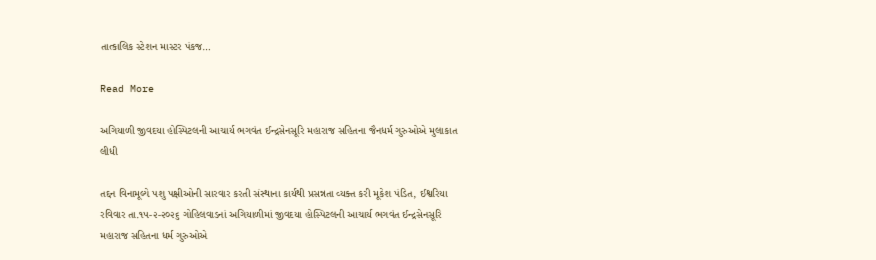તાત્કાલિક સ્ટેશન માસ્ટર પંકજ…

Read More

અગિયાળી જીવદયા હોસ્પિટલની આચાર્ય ભગવંત ઈન્દ્રસેનસૂરિ મહારાજ સહિતના જૈનધર્મ ગુરુઓએ મુલાકાત લીધી

તદ્દન વિનામૂલ્યે પશુ પક્ષીઓની સારવાર કરતી સંસ્થાના કાર્યથી પ્રસન્નતા વ્યક્ત કરી મૂકેશ પંડિત, ઈશ્વરિયા રવિવાર તા.૧૫-૨-૨૦૨૬ ગોહિલવાડનાં અગિયાળીમાં જીવદયા હોસ્પિટલની આચાર્ય ભગવંત ઈન્દ્રસેનસૂરિ મહારાજ સહિતના ધર્મ ગુરુઓએ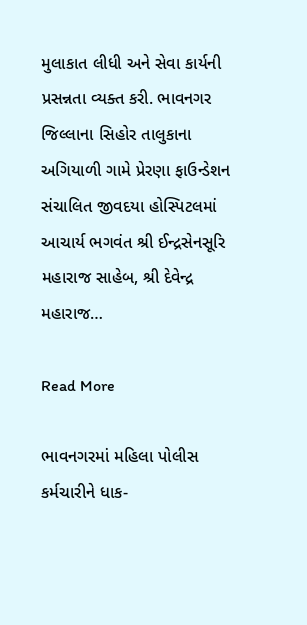મુલાકાત લીધી અને સેવા કાર્યની પ્રસન્નતા વ્યક્ત કરી. ભાવનગર જિલ્લાના સિહોર તાલુકાના અગિયાળી ગામે પ્રેરણા ફાઉન્ડેશન સંચાલિત જીવદયા હોસ્પિટલમાં આચાર્ય ભગવંત શ્રી ઈન્દ્રસેનસૂરિ મહારાજ સાહેબ, શ્રી દેવેન્દ્ર મહારાજ…

Read More

ભાવનગરમાં મહિલા પોલીસ કર્મચારીને ધાક-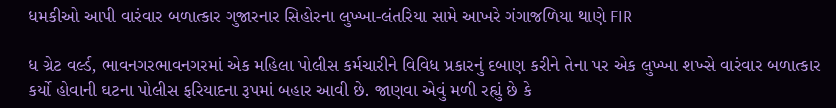ધમકીઓ આપી વારંવાર બળાત્કાર ગુજારનાર સિહોરના લુખ્ખા-લંતરિયા સામે આખરે ગંગાજળિયા થાણે FIR

ધ ગ્રેટ વર્લ્ડ, ભાવનગરભાવનગરમાં એક મહિલા પોલીસ કર્મચારીને વિવિધ પ્રકારનું દબાણ કરીને તેના પર એક લુખ્ખા શખ્સે વારંવાર બળાત્કાર કર્યો હોવાની ઘટના પોલીસ ફરિયાદના રૂપમાં બહાર આવી છે. જાણવા એવું મળી રહ્યું છે કે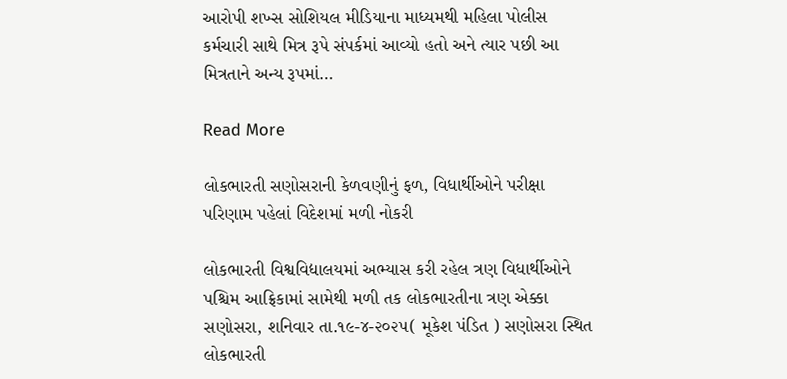આરોપી શખ્સ સોશિયલ મીડિયાના માધ્યમથી મહિલા પોલીસ કર્મચારી સાથે મિત્ર રૂપે સંપર્કમાં આવ્યો હતો અને ત્યાર પછી આ મિત્રતાને અન્ય રૂપમાં…

Read More

લોકભારતી સણોસરાની કેળવણીનું ફળ, વિધાર્થીઓને પરીક્ષા પરિણામ પહેલાં વિદેશમાં મળી નોકરી

લોકભારતી વિશ્વવિદ્યાલયમાં અભ્યાસ કરી રહેલ ત્રણ વિધાર્થીઓને પશ્ચિમ આફ્રિકામાં સામેથી મળી તક લોકભારતીના ત્રણ એક્કા સણોસરા, શનિવાર તા.૧૯-૪-૨૦૨૫( મૂકેશ પંડિત ) સણોસરા સ્થિત લોકભારતી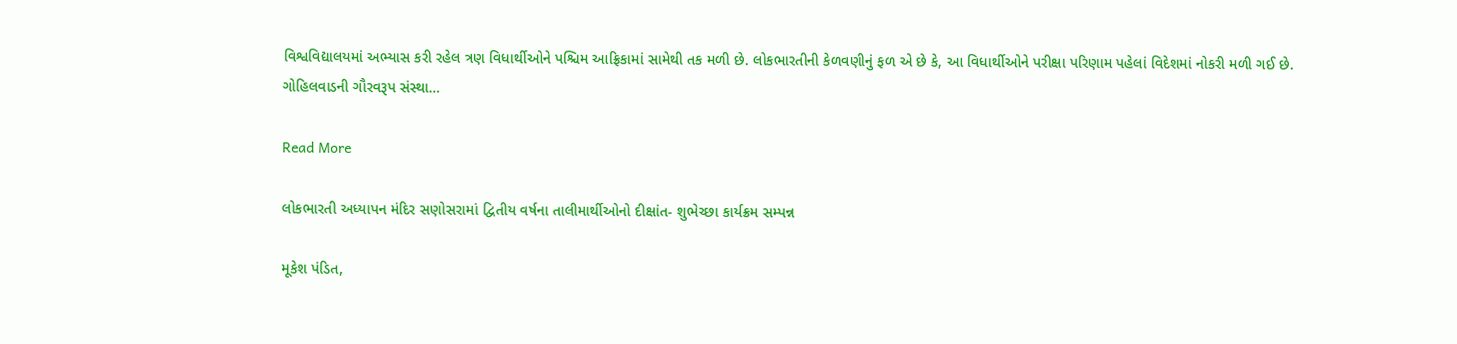વિશ્વવિદ્યાલયમાં અભ્યાસ કરી રહેલ ત્રણ વિધાર્થીઓને પશ્ચિમ આફ્રિકામાં સામેથી તક મળી છે. લોકભારતીની કેળવણીનું ફળ એ છે કે, આ વિધાર્થીઓને પરીક્ષા પરિણામ પહેલાં વિદેશમાં નોકરી મળી ગઈ છે. ગોહિલવાડની ગૌરવરૂપ સંસ્થા…

Read More

લોકભારતી અધ્યાપન મંદિર સણોસરામાં દ્વિતીય વર્ષના તાલીમાર્થીઓનો દીક્ષાંત- શુભેચ્છા કાર્યક્રમ સમ્પન્ન

મૂકેશ પંડિત,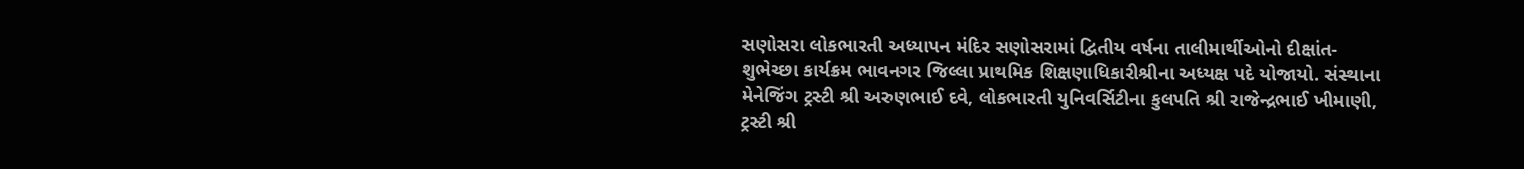સણોસરા લોકભારતી અધ્યાપન મંદિર સણોસરામાં દ્વિતીય વર્ષના તાલીમાર્થીઓનો દીક્ષાંત- શુભેચ્છા કાર્યક્રમ ભાવનગર જિલ્લા પ્રાથમિક શિક્ષણાધિકારીશ્રીના અધ્યક્ષ પદે યોજાયો. સંસ્થાના મેનેજિંગ ટ્રસ્ટી શ્રી અરુણભાઈ દવે, લોકભારતી યુનિવર્સિટીના કુલપતિ શ્રી રાજેન્દ્રભાઈ ખીમાણી, ટ્રસ્ટી શ્રી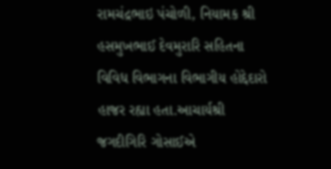રામચંદ્રભાઇ પંચોળી, નિયામક શ્રી હસમુખભાઈ દેવમુરારિ સહિતના વિવિધ વિભાગના વિભાગીય હોદ્દેદારો હાજર રહ્યા હતા.આચાર્યશ્રી જગદીગિરિ ગોસાઈએ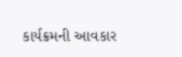કાર્યક્રમની આવકાર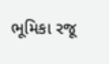ભૂમિકા રજૂ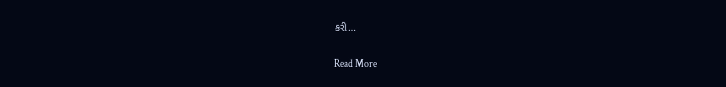કરી…

Read More